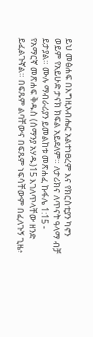ይህ መፅሐፍ በእግዚአብሔር አልተነፀረም እና የክርስቲያን ካኖን ወይም የአይሁድ ታናክ ክፍል አይደለም። ለታሪክና ለጥናት ዓላማ ብቻ ይታያል። ሙሉ ማብራሪያን ይመልከቱ መጽሐፈ ኩፋሌ 1:15 - የአማርኛ መጽሐፍ ቅዱስ (ሰማንያ አሃዱ)15 እገለጥላቸው ዘንድ ይፈልጉኛል። በፍጹም ልባቸውና በፍጹም ነፍሳቸውም በፈለጉኝ ጊዜ፥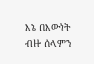እኔ በእውነት ብዙ ሰላምን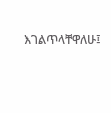እገልጥላቸዋለሁ፤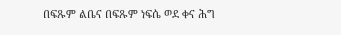በፍጹም ልቤና በፍጹም ነፍሴ ወደ ቀና ሕግ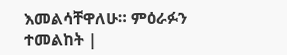እመልሳቸዋለሁ። ምዕራፉን ተመልከት |